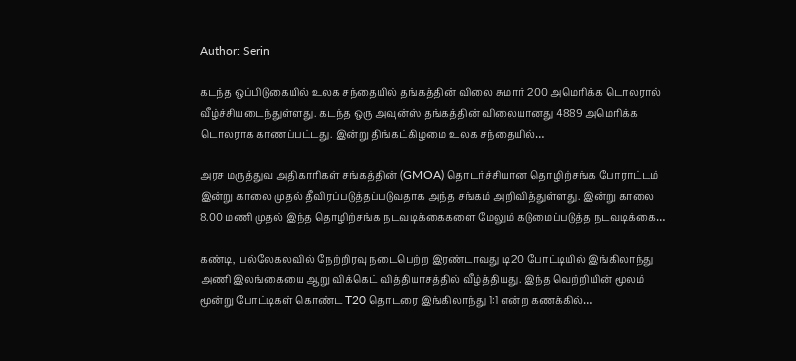Author: Serin

கடந்த ஒப்பிடுகையில் உலக சந்தையில் தங்கத்தின் விலை சுமார் 200 அமெரிக்க டொலரால் வீழ்ச்சியடைந்துள்ளது. கடந்த ஒரு அவுன்ஸ் தங்கத்தின் விலையானது 4889 அமெரிக்க டொலராக காணப்பட்டது. இன்று திங்கட்கிழமை உலக சந்தையில்…

அரச மருத்துவ அதிகாரிகள் சங்கத்தின் (GMOA) தொடர்ச்சியான தொழிற்சங்க போராட்டம் இன்று காலை முதல் தீவிரப்படுத்தப்படுவதாக அந்த சங்கம் அறிவித்துள்ளது. இன்று காலை 8.00 மணி முதல் இந்த தொழிற்சங்க நடவடிக்கைகளை மேலும் கடுமைப்படுத்த நடவடிக்கை…

கண்டி, பல்லேகலவில் நேற்றிரவு நடைபெற்ற இரண்டாவது டி20 போட்டியில் இங்கிலாந்து அணி இலங்கையை ஆறு விக்கெட் வித்தியாசத்தில் வீழ்த்தியது. இந்த வெற்றியின் மூலம் மூன்று போட்டிகள் கொண்ட T20 தொடரை இங்கிலாந்து 1:1 என்ற கணக்கில்…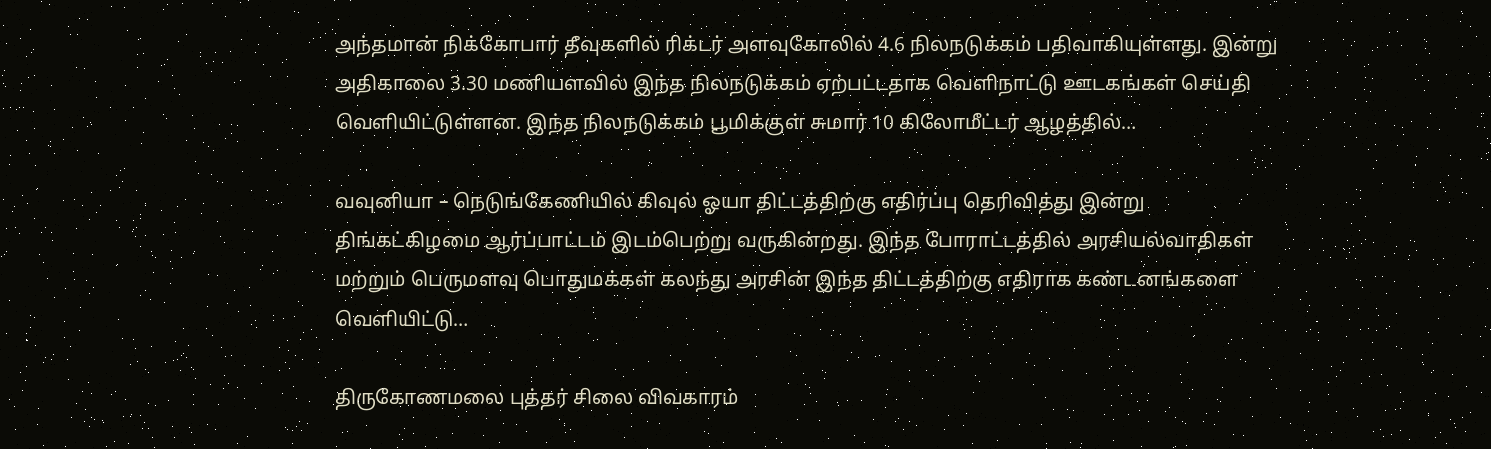அந்தமான் நிக்கோபார் தீவுகளில் ரிக்டர் அளவுகோலில் 4.6 நிலநடுக்கம் பதிவாகியுள்ளது. இன்று அதிகாலை 3.30 மணியளவில் இந்த நிலநடுக்கம் ஏற்பட்டதாக வெளிநாட்டு ஊடகங்கள் செய்தி வெளியிட்டுள்ளன. இந்த நிலநடுக்கம் பூமிக்குள் சுமார் 10 கிலோமீட்டர் ஆழத்தில்…

வவுனியா – நெடுங்கேணியில் கிவுல் ஓயா திட்டத்திற்கு எதிர்ப்பு தெரிவித்து இன்று திங்கட்கிழமை ஆர்ப்பாட்டம் இடம்பெற்று வருகின்றது. இந்த போராட்டத்தில் அரசியல்வாதிகள் மற்றும் பெருமளவு பொதுமக்கள் கலந்து அரசின் இந்த திட்டத்திற்கு எதிராக கண்டனங்களை வெளியிட்டு…

திருகோணமலை புத்தர் சிலை விவகாரம்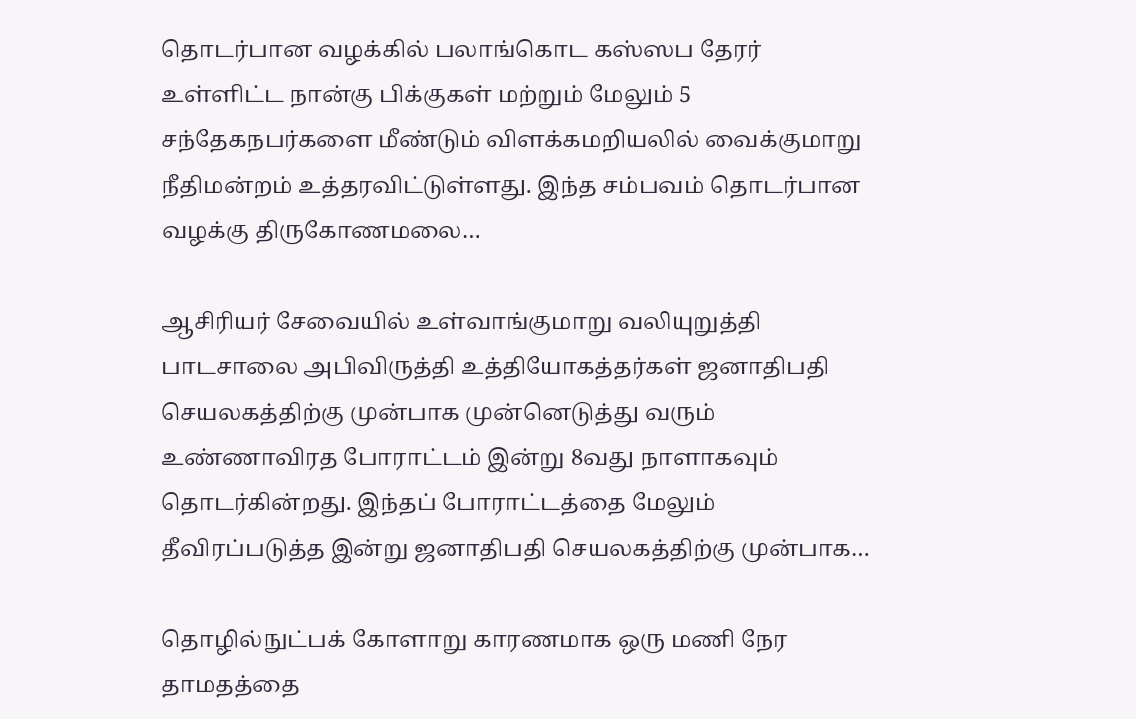தொடர்பான வழக்கில் பலாங்கொட கஸ்ஸப தேரர் உள்ளிட்ட நான்கு பிக்குகள் மற்றும் மேலும் 5 சந்தேகநபர்களை மீண்டும் விளக்கமறியலில் வைக்குமாறு நீதிமன்றம் உத்தரவிட்டுள்ளது. இந்த சம்பவம் தொடர்பான வழக்கு திருகோணமலை…

ஆசிரியர் சேவையில் உள்வாங்குமாறு வலியுறுத்தி பாடசாலை அபிவிருத்தி உத்தியோகத்தர்கள் ஜனாதிபதி செயலகத்திற்கு முன்பாக முன்னெடுத்து வரும் உண்ணாவிரத போராட்டம் இன்று 8வது நாளாகவும் தொடர்கின்றது. இந்தப் போராட்டத்தை மேலும் தீவிரப்படுத்த இன்று ஜனாதிபதி செயலகத்திற்கு முன்பாக…

தொழில்நுட்பக் கோளாறு காரணமாக ஒரு மணி நேர தாமதத்தை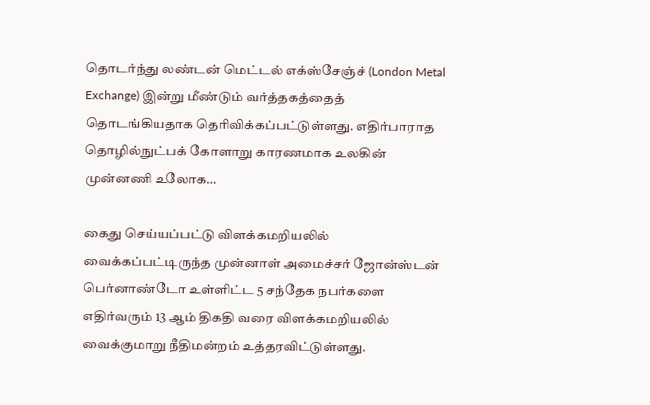தொடர்ந்து லண்டன் மெட்டல் எக்ஸ்சேஞ்ச் (London Metal Exchange) இன்று மீண்டும் வர்த்தகத்தைத் தொடங்கியதாக தெரிவிக்கப்பட்டுள்ளது. எதிர்பாராத தொழில்நுட்பக் கோளாறு காரணமாக உலகின் முன்னணி உலோக…

கைது செய்யப்பட்டு விளக்கமறியலில் வைக்கப்பட்டிருந்த முன்னாள் அமைச்சர் ஜோன்ஸ்டன் பெர்னாண்டோ உள்ளிட்ட 5 சந்தேக நபர்களை எதிர்வரும் 13 ஆம் திகதி வரை விளக்கமறியலில் வைக்குமாறு நீதிமன்றம் உத்தரவிட்டுள்ளது.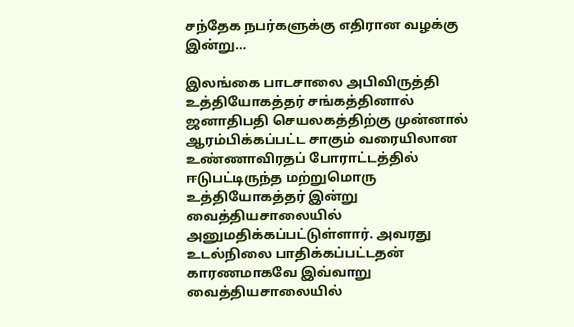சந்தேக நபர்களுக்கு எதிரான வழக்கு இன்று…

இலங்கை பாடசாலை அபிவிருத்தி உத்தியோகத்தர் சங்கத்தினால் ஜனாதிபதி செயலகத்திற்கு முன்னால் ஆரம்பிக்கப்பட்ட சாகும் வரையிலான உண்ணாவிரதப் போராட்டத்தில் ஈடுபட்டிருந்த மற்றுமொரு உத்தியோகத்தர் இன்று வைத்தியசாலையில் அனுமதிக்கப்பட்டுள்ளார். அவரது உடல்நிலை பாதிக்கப்பட்டதன் காரணமாகவே இவ்வாறு வைத்தியசாலையில்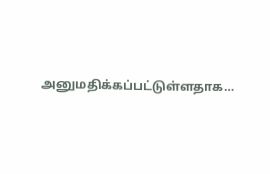அனுமதிக்கப்பட்டுள்ளதாக…